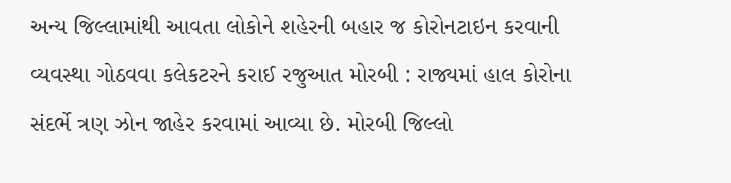અન્ય જિલ્લામાંથી આવતા લોકોને શહેરની બહાર જ કોરોનટાઇન કરવાની વ્યવસ્થા ગોઠવવા કલેકટરને કરાઈ રજુઆત મોરબી : રાજ્યમાં હાલ કોરોના સંદર્ભે ત્રણ ઝોન જાહેર કરવામાં આવ્યા છે. મોરબી જિલ્લો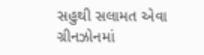સહુથી સલામત એવા ગ્રીનઝોનમાં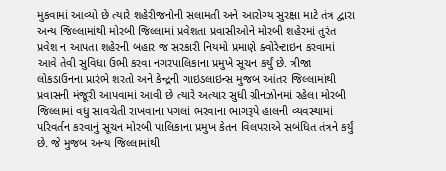મુકવામાં આવ્યો છે ત્યારે શહેરીજનોની સલામતી અને આરોગ્ય સુરક્ષા માટે તંત્ર દ્વારા અન્ય જિલ્લામાંથી મોરબી જિલ્લામાં પ્રવેશતા પ્રવાસીઓને મોરબી શહેરમાં તુરંત પ્રવેશ ન આપતા શહેરની બહાર જ સરકારી નિયમો પ્રમાણે ક્વોરેન્ટાઇન કરવામાં આવે તેવી સુવિધા ઉભી કરવા નગરપાલિકાના પ્રમુખે સૂચન કર્યું છે. ત્રીજા લોકડાઉનના પ્રારંભે શરતો અને કેન્દ્રની ગાઇડલાઇન્સ મુજબ આંતર જિલ્લામાંથી પ્રવાસની મંજૂરી આપવામાં આવી છે ત્યારે અત્યાર સુધી ગ્રીનઝોનમાં રહેલા મોરબી જિલ્લામાં વધુ સાવચેતી રાખવાના પગલાં ભરવાના ભાગરૂપે હાલની વ્યવસ્થામાં પરિવર્તન કરવાનું સૂચન મોરબી પાલિકાના પ્રમુખ કેતન વિલપરાએ સબંધિત તંત્રને કર્યું છે. જે મુજબ અન્ય જિલ્લામાંથી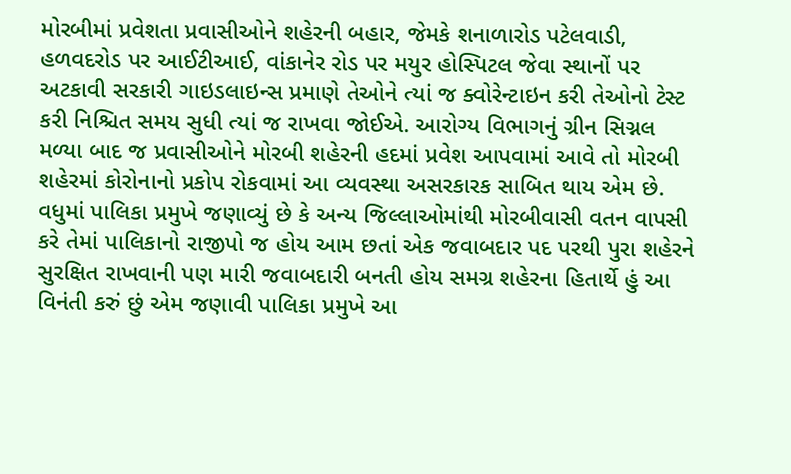મોરબીમાં પ્રવેશતા પ્રવાસીઓને શહેરની બહાર, જેમકે શનાળારોડ પટેલવાડી, હળવદરોડ પર આઈટીઆઈ, વાંકાનેર રોડ પર મયુર હોસ્પિટલ જેવા સ્થાનોં પર અટકાવી સરકારી ગાઇડલાઇન્સ પ્રમાણે તેઓને ત્યાં જ ક્વોરેન્ટાઇન કરી તેઓનો ટેસ્ટ કરી નિશ્ચિત સમય સુધી ત્યાં જ રાખવા જોઈએ. આરોગ્ય વિભાગનું ગ્રીન સિગ્નલ મળ્યા બાદ જ પ્રવાસીઓને મોરબી શહેરની હદમાં પ્રવેશ આપવામાં આવે તો મોરબી શહેરમાં કોરોનાનો પ્રકોપ રોકવામાં આ વ્યવસ્થા અસરકારક સાબિત થાય એમ છે. વધુમાં પાલિકા પ્રમુખે જણાવ્યું છે કે અન્ય જિલ્લાઓમાંથી મોરબીવાસી વતન વાપસી કરે તેમાં પાલિકાનો રાજીપો જ હોય આમ છતાં એક જવાબદાર પદ પરથી પુરા શહેરને સુરક્ષિત રાખવાની પણ મારી જવાબદારી બનતી હોય સમગ્ર શહેરના હિતાર્થે હું આ વિનંતી કરું છું એમ જણાવી પાલિકા પ્રમુખે આ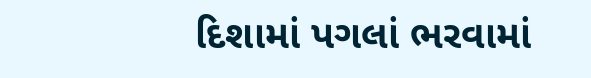દિશામાં પગલાં ભરવામાં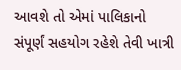આવશે તો એમાં પાલિકાનો સંપૂર્ણં સહયોગ રહેશે તેવી ખાત્રી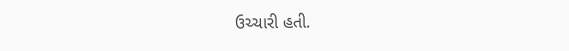ઉચ્ચારી હતી.